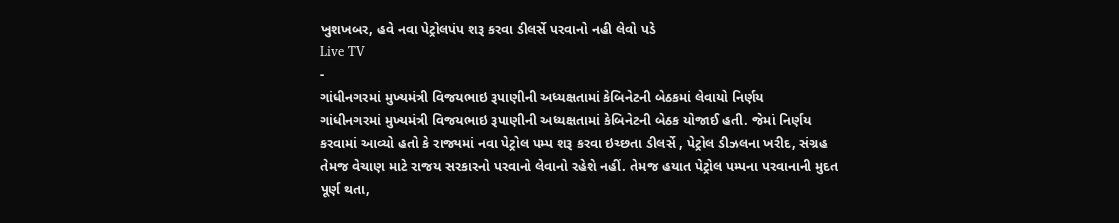ખુશખબર, હવે નવા પેટ્રોલપંપ શરૂ કરવા ડીલર્સે પરવાનો નહી લેવો પડે
Live TV
-
ગાંધીનગરમાં મુખ્યમંત્રી વિજયભાઇ રૂપાણીની અધ્યક્ષતામાં કેબિનેટની બેઠકમાં લેવાયો નિર્ણય
ગાંધીનગરમાં મુખ્યમંત્રી વિજયભાઇ રૂપાણીની અધ્યક્ષતામાં કેબિનેટની બેઠક યોજાઈ હતી. જેમાં નિર્ણય કરવામાં આવ્યો હતો કે રાજ્યમાં નવા પેટ્રોલ પમ્પ શરૂ કરવા ઇચ્છતા ડીલર્સે , પેટ્રોલ ડીઝલના ખરીદ, સંગ્રહ તેમજ વેચાણ માટે રાજય સરકારનો પરવાનો લેવાનો રહેશે નહીં. તેમજ હયાત પેટ્રોલ પમ્પના પરવાનાની મુદત પૂર્ણ થતા,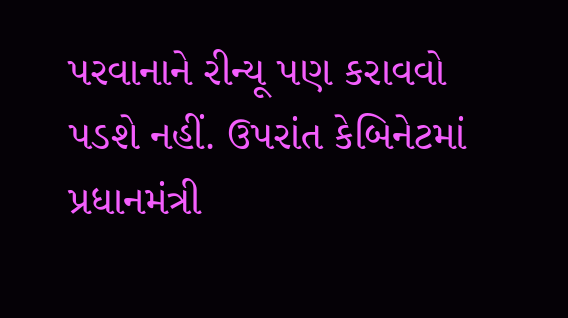પરવાનાને રીન્યૂ પણ કરાવવો પડશે નહીં. ઉપરાંત કેબિનેટમાં પ્રધાનમંત્રી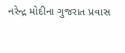નરેન્દ્ર મોદીના ગુજરાત પ્રવાસ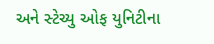અને સ્ટેચ્યુ ઓફ યુનિટીના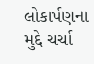લોકાર્પણના મુદ્દે ચર્ચા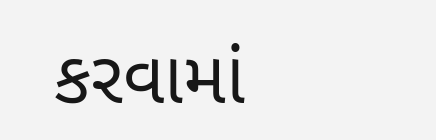કરવામાં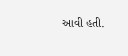આવી હતી.